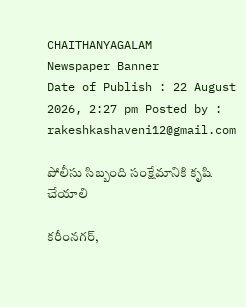CHAITHANYAGALAM
Newspaper Banner
Date of Publish : 22 August 2026, 2:27 pm Posted by : rakeshkashaveni12@gmail.com

పోలీసు సిబ్బంది సంక్షేమానికి కృషి చేయాలి

కరీంనగర్,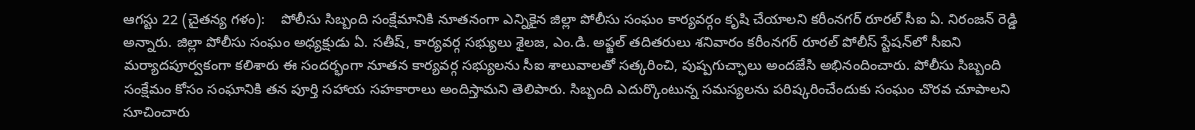ఆగస్టు 22 (చైతన్య గళం):    పోలీసు సిబ్బంది సంక్షేమానికి నూతనంగా ఎన్నికైన జిల్లా పోలీసు సంఘం కార్యవర్గం కృషి చేయాలని కరీంనగర్ రూరల్ సీఐ ఏ. నిరంజన్ రెడ్డి అన్నారు. జిల్లా పోలీసు సంఘం అధ్యక్షుడు ఏ. సతీష్, కార్యవర్గ సభ్యులు శైలజ, ఎం.డి. అఫ్జల్ తదితరులు శనివారం కరీంనగర్ రూరల్ పోలీస్ స్టేషన్‌లో సీఐని మర్యాదపూర్వకంగా కలిశారు ఈ సందర్భంగా నూతన కార్యవర్గ సభ్యులను సీఐ శాలువాలతో సత్కరించి, పుష్పగుచ్ఛాలు అందజేసి అభినందించారు. పోలీసు సిబ్బంది సంక్షేమం కోసం సంఘానికి తన పూర్తి సహాయ సహకారాలు అందిస్తామని తెలిపారు. సిబ్బంది ఎదుర్కొంటున్న సమస్యలను పరిష్కరించేందుకు సంఘం చొరవ చూపాలని సూచించారు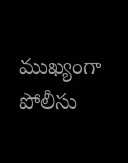ముఖ్యంగా పోలీసు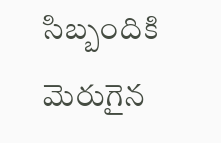సిబ్బందికి మెరుగైన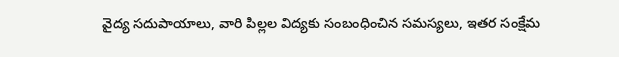వైద్య సదుపాయాలు, వారి పిల్లల విద్యకు సంబంధించిన సమస్యలు, ఇతర సంక్షేమ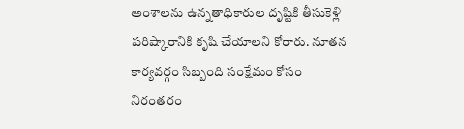అంశాలను ఉన్నతాధికారుల దృష్టికి తీసుకెళ్లి పరిష్కారానికి కృషి చేయాలని కోరారు. నూతన కార్యవర్గం సిబ్బంది సంక్షేమం కోసం నిరంతరం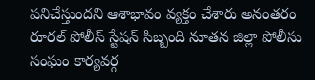పనిచేస్తుందని ఆశాభావం వ్యక్తం చేశారు అనంతరం రూరల్ పోలీస్ స్టేషన్ సిబ్బంది నూతన జిల్లా పోలీసు సంఘం కార్యవర్గ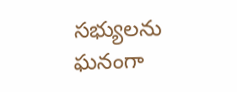సభ్యులను ఘనంగా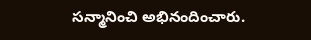సన్మానించి అభినందించారు.